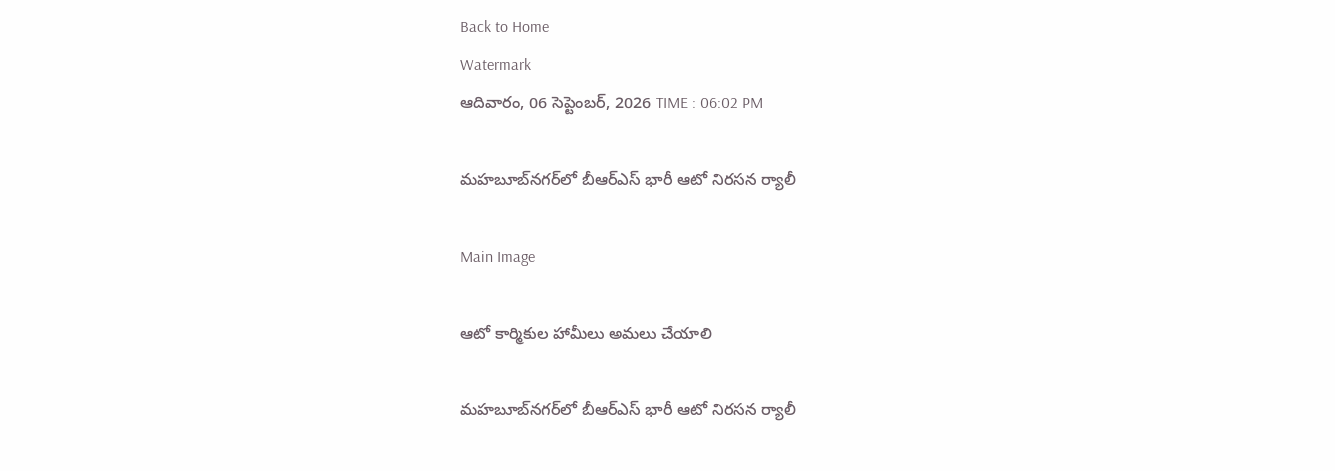Back to Home
Watermark
ఆదివారం, 06 సెప్టెంబర్, 2026 TIME : 06:02 PM

మహబూబ్‌నగర్‌లో బీఆర్ఎస్ భారీ ఆటో నిరసన ర్యాలీ

Main Image

ఆటో కార్మికుల హామీలు అమలు చేయాలి

మహబూబ్‌నగర్‌లో బీఆర్ఎస్ భారీ ఆటో నిరసన ర్యాలీ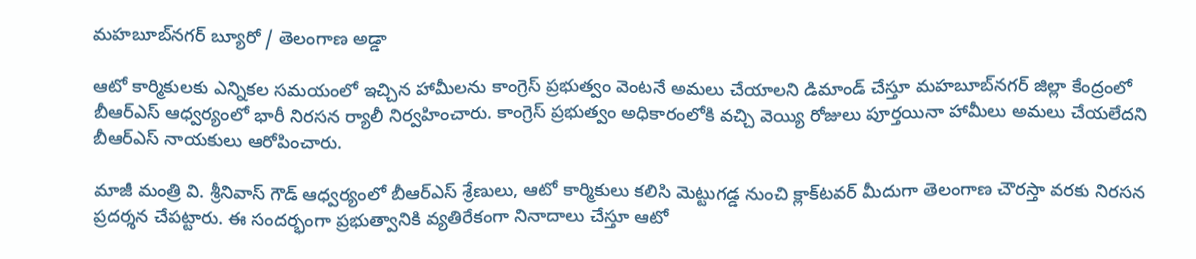మహబూబ్‌నగర్ బ్యూరో / తెలంగాణ అడ్డా

ఆటో కార్మికులకు ఎన్నికల సమయంలో ఇచ్చిన హామీలను కాంగ్రెస్ ప్రభుత్వం వెంటనే అమలు చేయాలని డిమాండ్ చేస్తూ మహబూబ్‌నగర్ జిల్లా కేంద్రంలో బీఆర్ఎస్ ఆధ్వర్యంలో భారీ నిరసన ర్యాలీ నిర్వహించారు. కాంగ్రెస్ ప్రభుత్వం అధికారంలోకి వచ్చి వెయ్యి రోజులు పూర్తయినా హామీలు అమలు చేయలేదని బీఆర్ఎస్ నాయకులు ఆరోపించారు.

మాజీ మంత్రి వి. శ్రీనివాస్ గౌడ్ ఆధ్వర్యంలో బీఆర్ఎస్ శ్రేణులు, ఆటో కార్మికులు కలిసి మెట్టుగడ్డ నుంచి క్లాక్‌టవర్ మీదుగా తెలంగాణ చౌరస్తా వరకు నిరసన ప్రదర్శన చేపట్టారు. ఈ సందర్భంగా ప్రభుత్వానికి వ్యతిరేకంగా నినాదాలు చేస్తూ ఆటో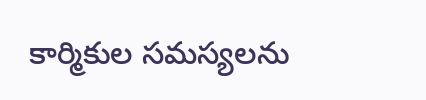కార్మికుల సమస్యలను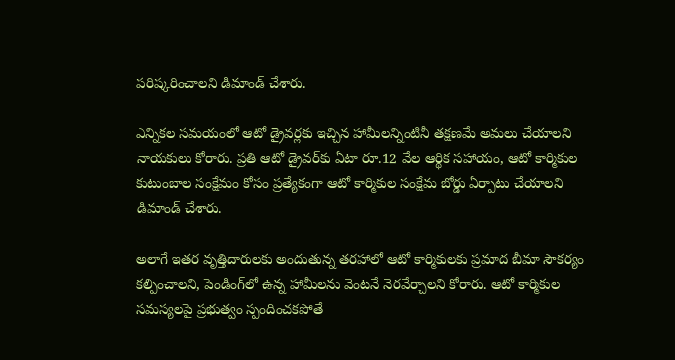పరిష్కరించాలని డిమాండ్ చేశారు.

ఎన్నికల సమయంలో ఆటో డ్రైవర్లకు ఇచ్చిన హామీలన్నింటినీ తక్షణమే అమలు చేయాలని నాయకులు కోరారు. ప్రతి ఆటో డ్రైవర్‌కు ఏటా రూ.12 వేల ఆర్థిక సహాయం, ఆటో కార్మికుల కుటుంబాల సంక్షేమం కోసం ప్రత్యేకంగా ఆటో కార్మికుల సంక్షేమ బోర్డు ఏర్పాటు చేయాలని డిమాండ్ చేశారు.

అలాగే ఇతర వృత్తిదారులకు అందుతున్న తరహాలో ఆటో కార్మికులకు ప్రమాద బీమా సౌకర్యం కల్పించాలని, పెండింగ్‌లో ఉన్న హామీలను వెంటనే నెరవేర్చాలని కోరారు. ఆటో కార్మికుల సమస్యలపై ప్రభుత్వం స్పందించకపోతే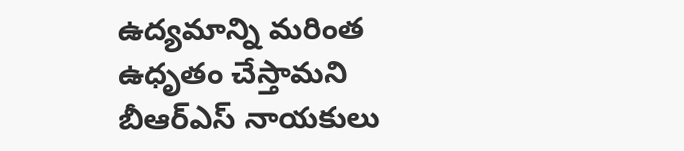ఉద్యమాన్ని మరింత ఉధృతం చేస్తామని బీఆర్ఎస్ నాయకులు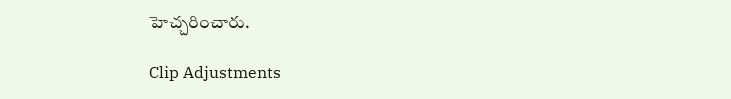హెచ్చరించారు.

Clip Adjustments